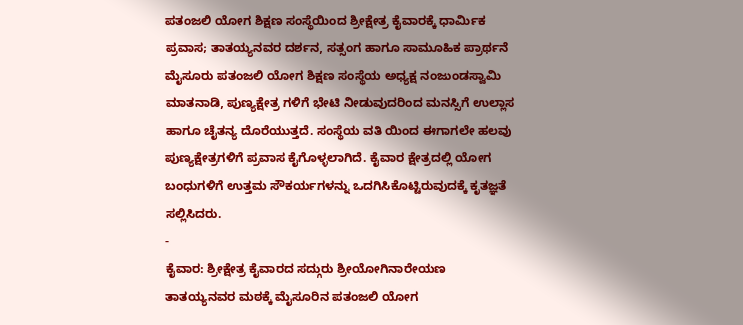ಪತಂಜಲಿ ಯೋಗ ಶಿಕ್ಷಣ ಸಂಸ್ಥೆಯಿಂದ ಶ್ರೀಕ್ಷೇತ್ರ ಕೈವಾರಕ್ಕೆ ಧಾರ್ಮಿಕ ಪ್ರವಾಸ; ತಾತಯ್ಯನವರ ದರ್ಶನ, ಸತ್ಸಂಗ ಹಾಗೂ ಸಾಮೂಹಿಕ ಪ್ರಾರ್ಥನೆ
ಮೈಸೂರು ಪತಂಜಲಿ ಯೋಗ ಶಿಕ್ಷಣ ಸಂಸ್ಥೆಯ ಅಧ್ಯಕ್ಷ ನಂಜುಂಡಸ್ವಾಮಿ ಮಾತನಾಡಿ, ಪುಣ್ಯಕ್ಷೇತ್ರ ಗಳಿಗೆ ಭೇಟಿ ನೀಡುವುದರಿಂದ ಮನಸ್ಸಿಗೆ ಉಲ್ಲಾಸ ಹಾಗೂ ಚೈತನ್ಯ ದೊರೆಯುತ್ತದೆ. ಸಂಸ್ಥೆಯ ವತಿ ಯಿಂದ ಈಗಾಗಲೇ ಹಲವು ಪುಣ್ಯಕ್ಷೇತ್ರಗಳಿಗೆ ಪ್ರವಾಸ ಕೈಗೊಳ್ಳಲಾಗಿದೆ. ಕೈವಾರ ಕ್ಷೇತ್ರದಲ್ಲಿ ಯೋಗ ಬಂಧುಗಳಿಗೆ ಉತ್ತಮ ಸೌಕರ್ಯಗಳನ್ನು ಒದಗಿಸಿಕೊಟ್ಟಿರುವುದಕ್ಕೆ ಕೃತಜ್ಞತೆ ಸಲ್ಲಿಸಿದರು.
-
ಕೈವಾರ: ಶ್ರೀಕ್ಷೇತ್ರ ಕೈವಾರದ ಸದ್ಗುರು ಶ್ರೀಯೋಗಿನಾರೇಯಣ ತಾತಯ್ಯನವರ ಮಠಕ್ಕೆ ಮೈಸೂರಿನ ಪತಂಜಲಿ ಯೋಗ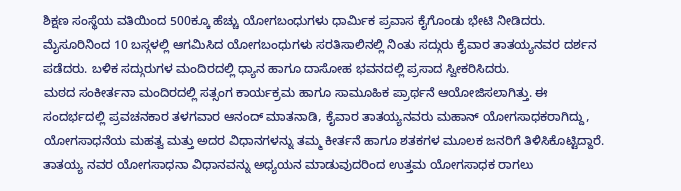ಶಿಕ್ಷಣ ಸಂಸ್ಥೆಯ ವತಿಯಿಂದ 500ಕ್ಕೂ ಹೆಚ್ಚು ಯೋಗಬಂಧುಗಳು ಧಾರ್ಮಿಕ ಪ್ರವಾಸ ಕೈಗೊಂಡು ಭೇಟಿ ನೀಡಿದರು.
ಮೈಸೂರಿನಿಂದ 10 ಬಸ್ಗಳಲ್ಲಿ ಆಗಮಿಸಿದ ಯೋಗಬಂಧುಗಳು ಸರತಿಸಾಲಿನಲ್ಲಿ ನಿಂತು ಸದ್ಗುರು ಕೈವಾರ ತಾತಯ್ಯನವರ ದರ್ಶನ ಪಡೆದರು. ಬಳಿಕ ಸದ್ಗುರುಗಳ ಮಂದಿರದಲ್ಲಿ ಧ್ಯಾನ ಹಾಗೂ ದಾಸೋಹ ಭವನದಲ್ಲಿ ಪ್ರಸಾದ ಸ್ವೀಕರಿಸಿದರು.
ಮಠದ ಸಂಕೀರ್ತನಾ ಮಂದಿರದಲ್ಲಿ ಸತ್ಸಂಗ ಕಾರ್ಯಕ್ರಮ ಹಾಗೂ ಸಾಮೂಹಿಕ ಪ್ರಾರ್ಥನೆ ಆಯೋಜಿಸಲಾಗಿತ್ತು. ಈ ಸಂದರ್ಭದಲ್ಲಿ ಪ್ರವಚನಕಾರ ತಳಗವಾರ ಆನಂದ್ ಮಾತನಾಡಿ, ಕೈವಾರ ತಾತಯ್ಯನವರು ಮಹಾನ್ ಯೋಗಸಾಧಕರಾಗಿದ್ದು, ಯೋಗಸಾಧನೆಯ ಮಹತ್ವ ಮತ್ತು ಅದರ ವಿಧಾನಗಳನ್ನು ತಮ್ಮ ಕೀರ್ತನೆ ಹಾಗೂ ಶತಕಗಳ ಮೂಲಕ ಜನರಿಗೆ ತಿಳಿಸಿಕೊಟ್ಟಿದ್ದಾರೆ. ತಾತಯ್ಯ ನವರ ಯೋಗಸಾಧನಾ ವಿಧಾನವನ್ನು ಅಧ್ಯಯನ ಮಾಡುವುದರಿಂದ ಉತ್ತಮ ಯೋಗಸಾಧಕ ರಾಗಲು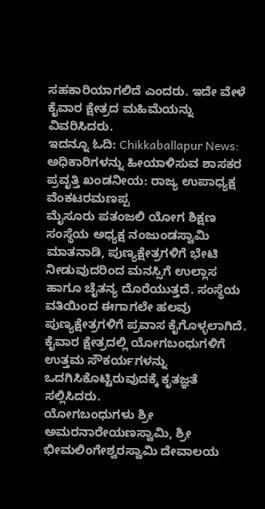ಸಹಕಾರಿಯಾಗಲಿದೆ ಎಂದರು. ಇದೇ ವೇಳೆ ಕೈವಾರ ಕ್ಷೇತ್ರದ ಮಹಿಮೆಯನ್ನು ವಿವರಿಸಿದರು.
ಇದನ್ನೂ ಓದಿ: Chikkaballapur News: ಅಧಿಕಾರಿಗಳನ್ನು ಹೀಯಾಳಿಸುವ ಶಾಸಕರ ಪ್ರವೃತ್ತಿ ಖಂಡನೀಯ: ರಾಜ್ಯ ಉಪಾಧ್ಯಕ್ಷ ವೆಂಕಟರಮಣಪ್ಪ
ಮೈಸೂರು ಪತಂಜಲಿ ಯೋಗ ಶಿಕ್ಷಣ ಸಂಸ್ಥೆಯ ಅಧ್ಯಕ್ಷ ನಂಜುಂಡಸ್ವಾಮಿ ಮಾತನಾಡಿ, ಪುಣ್ಯಕ್ಷೇತ್ರಗಳಿಗೆ ಭೇಟಿ ನೀಡುವುದರಿಂದ ಮನಸ್ಸಿಗೆ ಉಲ್ಲಾಸ ಹಾಗೂ ಚೈತನ್ಯ ದೊರೆಯುತ್ತದೆ. ಸಂಸ್ಥೆಯ ವತಿಯಿಂದ ಈಗಾಗಲೇ ಹಲವು ಪುಣ್ಯಕ್ಷೇತ್ರಗಳಿಗೆ ಪ್ರವಾಸ ಕೈಗೊಳ್ಳಲಾಗಿದೆ. ಕೈವಾರ ಕ್ಷೇತ್ರದಲ್ಲಿ ಯೋಗಬಂಧುಗಳಿಗೆ ಉತ್ತಮ ಸೌಕರ್ಯಗಳನ್ನು ಒದಗಿಸಿಕೊಟ್ಟಿರುವುದಕ್ಕೆ ಕೃತಜ್ಞತೆ ಸಲ್ಲಿಸಿದರು.
ಯೋಗಬಂಧುಗಳು ಶ್ರೀ ಅಮರನಾರೇಯಣಸ್ವಾಮಿ, ಶ್ರೀ ಭೀಮಲಿಂಗೇಶ್ವರಸ್ವಾಮಿ ದೇವಾಲಯ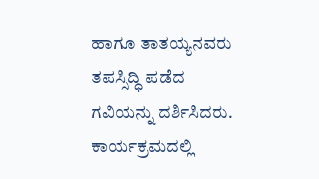ಹಾಗೂ ತಾತಯ್ಯನವರು ತಪಸ್ಸಿದ್ಧಿ ಪಡೆದ ಗವಿಯನ್ನು ದರ್ಶಿಸಿದರು. ಕಾರ್ಯಕ್ರಮದಲ್ಲಿ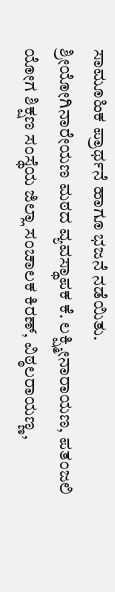ಸಾಮೂಹಿಕ ಪ್ರಾರ್ಥನೆ ಹಾಗೂ ಭಜನೆ ನಡೆಯಿತು.
ಶ್ರೀಯೋಗಿನಾರೇಯಣ ಮಠದ ವ್ಯವಸ್ಥಾಪಕ ಕೆ. ಲಕ್ಷ್ಮೀನಾರಾಯಣ, ಪತಂಜಲಿ ಯೋಗ ಶಿಕ್ಷಣ ಸಂಸ್ಥೆಯ ಜಿಲ್ಲಾ ಸಂಚಾಲಕ ಕಿರಣ್, ವಿಠ್ಠಲರಾಯಣ್ಣ,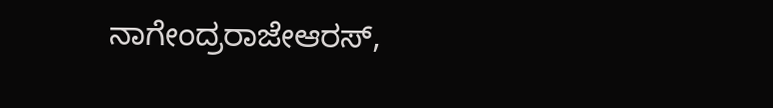ನಾಗೇಂದ್ರರಾಜೇಆರಸ್,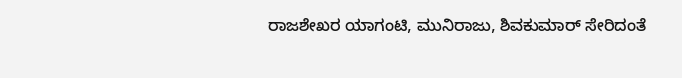ರಾಜಶೇಖರ ಯಾಗಂಟಿ, ಮುನಿರಾಜು, ಶಿವಕುಮಾರ್ ಸೇರಿದಂತೆ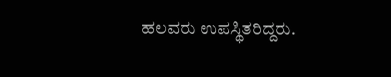ಹಲವರು ಉಪಸ್ಥಿತರಿದ್ದರು.